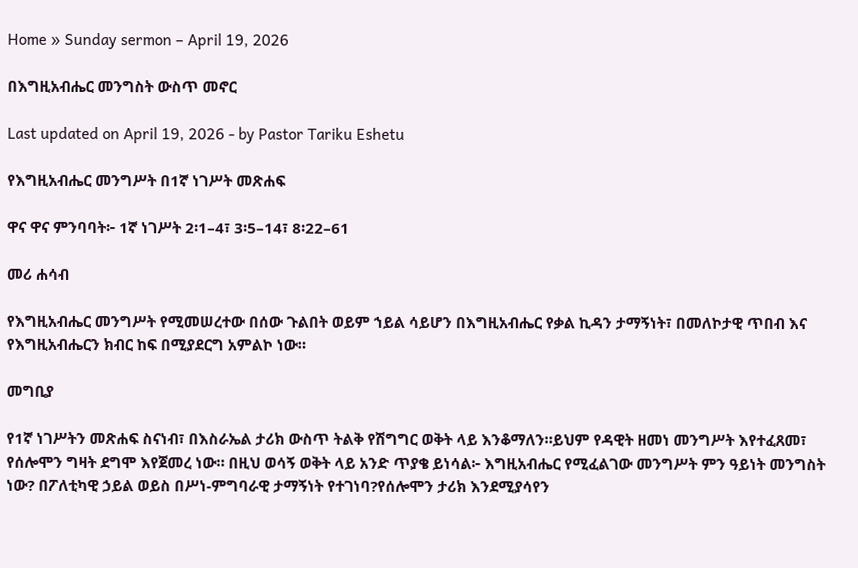Home » Sunday sermon – April 19, 2026

በእግዚአብሔር መንግስት ውስጥ መኖር

Last updated on April 19, 2026 - by Pastor Tariku Eshetu

የእግዚአብሔር መንግሥት በ1ኛ ነገሥት መጽሐፍ

ዋና ዋና ምንባባት፦ 1ኛ ነገሥት 2፡1–4፣ 3፡5–14፣ 8፡22–61

መሪ ሐሳብ

የእግዚአብሔር መንግሥት የሚመሠረተው በሰው ጉልበት ወይም ኀይል ሳይሆን በእግዚአብሔር የቃል ኪዳን ታማኝነት፣ በመለኮታዊ ጥበብ እና የእግዚአብሔርን ክብር ከፍ በሚያደርግ አምልኮ ነው።

መግቢያ

የ1ኛ ነገሥትን መጽሐፍ ስናነብ፣ በእስራኤል ታሪክ ውስጥ ትልቅ የሽግግር ወቅት ላይ እንቆማለን።ይህም የዳዊት ዘመነ መንግሥት እየተፈጸመ፣ የሰሎሞን ግዛት ደግሞ እየጀመረ ነው። በዚህ ወሳኝ ወቅት ላይ አንድ ጥያቄ ይነሳል፦ እግዚአብሔር የሚፈልገው መንግሥት ምን ዓይነት መንግስት ነው? በፖለቲካዊ ኃይል ወይስ በሥነ-ምግባራዊ ታማኝነት የተገነባ?የሰሎሞን ታሪክ እንደሚያሳየን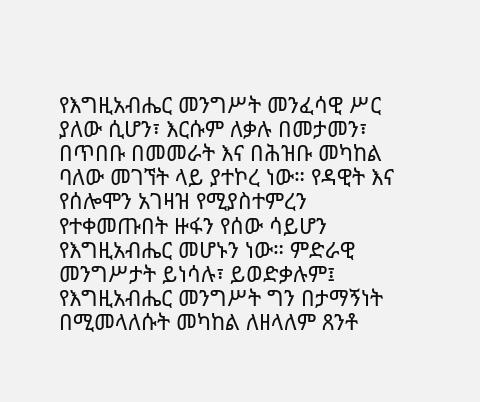የእግዚአብሔር መንግሥት መንፈሳዊ ሥር ያለው ሲሆን፣ እርሱም ለቃሉ በመታመን፣ በጥበቡ በመመራት እና በሕዝቡ መካከል ባለው መገኘት ላይ ያተኮረ ነው። የዳዊት እና የሰሎሞን አገዛዝ የሚያስተምረን የተቀመጡበት ዙፋን የሰው ሳይሆን የእግዚአብሔር መሆኑን ነው። ምድራዊ መንግሥታት ይነሳሉ፣ ይወድቃሉም፤ የእግዚአብሔር መንግሥት ግን በታማኝነት በሚመላለሱት መካከል ለዘላለም ጸንቶ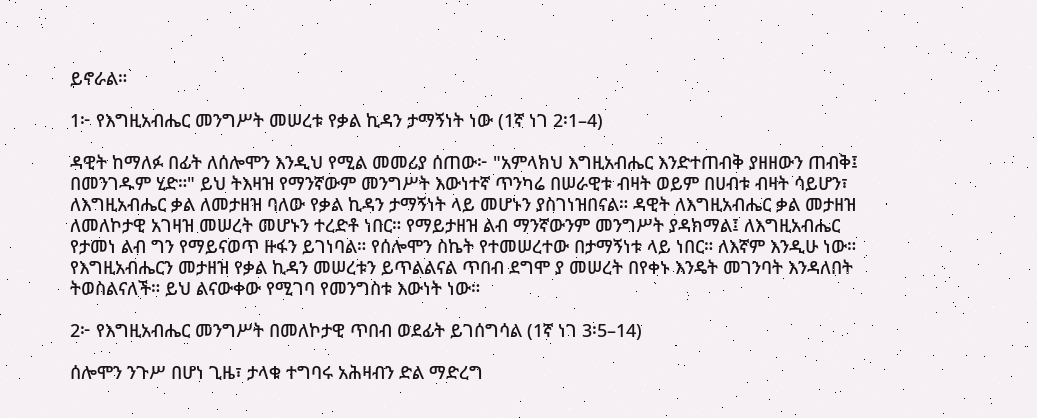ይኖራል።

1፦ የእግዚአብሔር መንግሥት መሠረቱ የቃል ኪዳን ታማኝነት ነው (1ኛ ነገ 2፡1–4)

ዳዊት ከማለፉ በፊት ለሰሎሞን እንዲህ የሚል መመሪያ ሰጠው፦ "አምላክህ እግዚአብሔር እንድተጠብቅ ያዘዘውን ጠብቅ፤ በመንገዱም ሂድ።" ይህ ትእዛዝ የማንኛውም መንግሥት እውነተኛ ጥንካሬ በሠራዊቱ ብዛት ወይም በሀብቱ ብዛት ሳይሆን፣ ለእግዚአብሔር ቃል ለመታዘዝ ባለው የቃል ኪዳን ታማኝነት ላይ መሆኑን ያስገነዝበናል። ዳዊት ለእግዚአብሔር ቃል መታዘዝ ለመለኮታዊ አገዛዝ መሠረት መሆኑን ተረድቶ ነበር። የማይታዘዝ ልብ ማንኛውንም መንግሥት ያዳክማል፤ ለእግዚአብሔር የታመነ ልብ ግን የማይናወጥ ዙፋን ይገነባል። የሰሎሞን ስኬት የተመሠረተው በታማኝነቱ ላይ ነበር። ለእኛም እንዲሁ ነው። የእግዚአብሔርን መታዘዝ የቃል ኪዳን መሠረቱን ይጥልልናል ጥበብ ደግሞ ያ መሠረት በየቀኑ እንዴት መገንባት እንዳለበት ትወስልናለች። ይህ ልናውቀው የሚገባ የመንግስቱ እውነት ነው።

2፦ የእግዚአብሔር መንግሥት በመለኮታዊ ጥበብ ወደፊት ይገሰግሳል (1ኛ ነገ 3፡5–14)

ሰሎሞን ንጉሥ በሆነ ጊዜ፣ ታላቁ ተግባሩ አሕዛብን ድል ማድረግ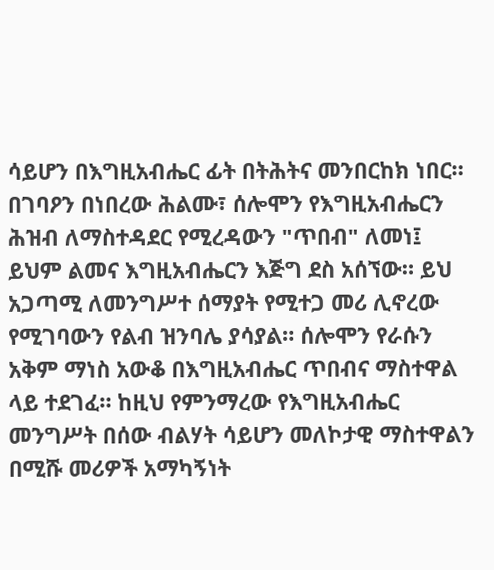ሳይሆን በእግዚአብሔር ፊት በትሕትና መንበርከክ ነበር። በገባዖን በነበረው ሕልሙ፣ ሰሎሞን የእግዚአብሔርን ሕዝብ ለማስተዳደር የሚረዳውን "ጥበብ" ለመነ፤ ይህም ልመና እግዚአብሔርን እጅግ ደስ አሰኘው። ይህ አጋጣሚ ለመንግሥተ ሰማያት የሚተጋ መሪ ሊኖረው የሚገባውን የልብ ዝንባሌ ያሳያል። ሰሎሞን የራሱን አቅም ማነስ አውቆ በእግዚአብሔር ጥበብና ማስተዋል ላይ ተደገፈ። ከዚህ የምንማረው የእግዚአብሔር መንግሥት በሰው ብልሃት ሳይሆን መለኮታዊ ማስተዋልን በሚሹ መሪዎች አማካኝነት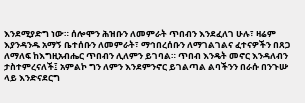እንደሚያድግ ነው። ሰሎሞን ሕዝቡን ለመምራት ጥበብን እንደፈለገ ሁሉ፣ ዛሬም እያንዳንዱ አማኝ ቤተሰቡን ለመምራት፣ ማኅበረሰቡን ለማገልገልና ፈተናዎችን በጸጋ ለማለፍ ከእግዚአብሔር ጥበብን ሊለምን ይገባል። ጥበብ እንዴት መኖር እንዳለብን ታስተምረናለች፤ አምልኮ ግን ለምን እንደምንኖር ይገልጣል ልባችንን በራሱ በንጉሡ ላይ እንድናደርግ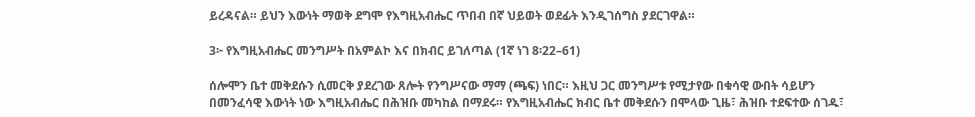ይረዳናል። ይህን እውነት ማወቅ ደግሞ የእግዚአብሔር ጥበብ በኛ ህይወት ወደፊት እንዲገሰግስ ያደርገዋል።

3፦ የእግዚአብሔር መንግሥት በአምልኮ እና በክብር ይገለጣል (1ኛ ነገ 8፡22–61)

ሰሎሞን ቤተ መቅደሱን ሲመርቅ ያደረገው ጸሎት የንግሥናው ማማ (ጫፍ) ነበር። እዚህ ጋር መንግሥቱ የሚታየው በቁሳዊ ውበት ሳይሆን በመንፈሳዊ እውነት ነው እግዚአብሔር በሕዝቡ መካከል በማደሩ። የእግዚአብሔር ክብር ቤተ መቅደሱን በሞላው ጊዜ፣ ሕዝቡ ተደፍተው ሰገዱ፣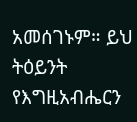አመሰገኑም። ይህ ትዕይንት የእግዚአብሔርን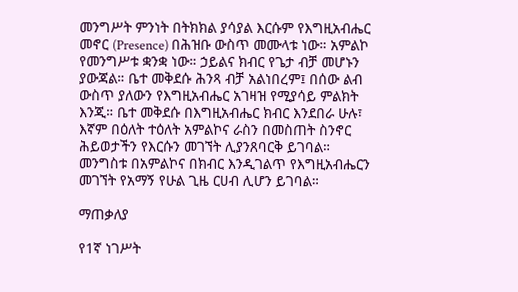መንግሥት ምንነት በትክክል ያሳያል እርሱም የእግዚአብሔር መኖር (Presence) በሕዝቡ ውስጥ መሙላቱ ነው። አምልኮ የመንግሥቱ ቋንቋ ነው። ኃይልና ክብር የጌታ ብቻ መሆኑን ያውጃል። ቤተ መቅደሱ ሕንጻ ብቻ አልነበረም፤ በሰው ልብ ውስጥ ያለውን የእግዚአብሔር አገዛዝ የሚያሳይ ምልክት እንጂ። ቤተ መቅደሱ በእግዚአብሔር ክብር እንደበራ ሁሉ፣ እኛም በዕለት ተዕለት አምልኮና ራስን በመስጠት ስንኖር ሕይወታችን የእርሱን መገኘት ሊያንጸባርቅ ይገባል። መንግስቱ በአምልኮና በክብር እንዲገልጥ የእግዚአብሔርን መገኘት የአማኝ የሁል ጊዜ ርሀብ ሊሆን ይገባል።

ማጠቃለያ

የ1ኛ ነገሥት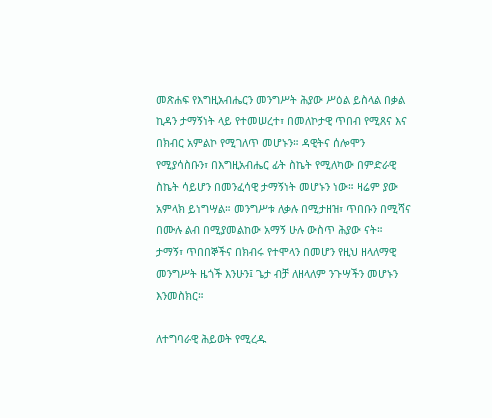መጽሐፍ የእግዚአብሔርን መንግሥት ሕያው ሥዕል ይስላል በቃል ኪዳን ታማኝነት ላይ የተመሠረተ፣ በመለኮታዊ ጥበብ የሚጸና እና በክብር አምልኮ የሚገለጥ መሆኑን። ዳዊትና ሰሎሞን የሚያሳስቡን፣ በእግዚአብሔር ፊት ስኬት የሚለካው በምድራዊ ስኬት ሳይሆን በመንፈሳዊ ታማኝነት መሆኑን ነው። ዛሬም ያው አምላክ ይነግሣል። መንግሥቱ ለቃሉ በሚታዘዝ፣ ጥበቡን በሚሻና በሙሉ ልብ በሚያመልከው አማኝ ሁሉ ውስጥ ሕያው ናት። ታማኝ፣ ጥበበኞችና በክብሩ የተሞላን በመሆን የዚህ ዘላለማዊ መንግሥት ዜጎች እንሁን፤ ጌታ ብቻ ለዘላለም ንጉሣችን መሆኑን እንመስክር።

ለተግባራዊ ሕይወት የሚረዱ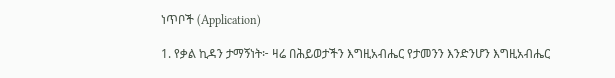ነጥቦች (Application)

1. የቃል ኪዳን ታማኝነት፦ ዛሬ በሕይወታችን እግዚአብሔር የታመንን እንድንሆን እግዚአብሔር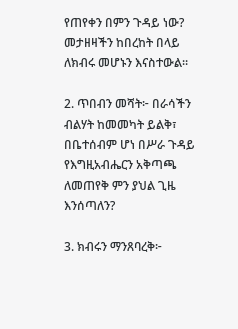የጠየቀን በምን ጉዳይ ነው? መታዘዛችን ከበረከት በላይ ለክብሩ መሆኑን እናስተውል።

2. ጥበብን መሻት፦ በራሳችን ብልሃት ከመመካት ይልቅ፣ በቤተሰብም ሆነ በሥራ ጉዳይ የእግዚአብሔርን አቅጣጫ ለመጠየቅ ምን ያህል ጊዜ እንሰጣለን?

3. ክብሩን ማንጸባረቅ፦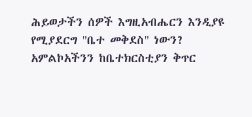ሕይወታችን ሰዎች እግዚአብሔርን እንዲያዩ የሚያደርግ "ቤተ መቅደስ" ነውን? አምልኮአችንን ከቤተክርስቲያን ቅጥር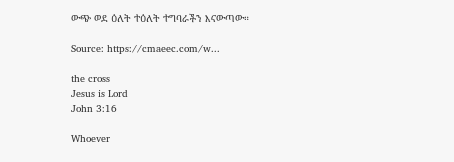ውጭ ወደ ዕለት ተዕለት ተግባራችን እናውጣው።

Source: https://cmaeec.com/w...

the cross
Jesus is Lord
John 3:16

Whoever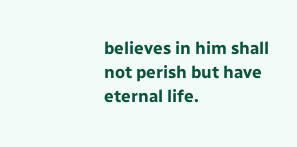believes in him shall not perish but have eternal life.